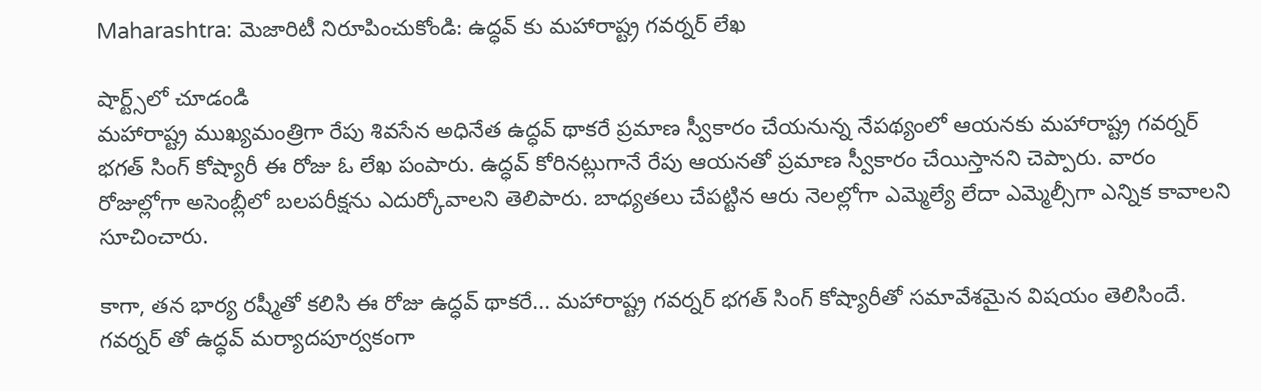Maharashtra: మెజారిటీ నిరూపించుకోండి: ఉద్ధవ్ కు మహారాష్ట్ర గవర్నర్ లేఖ

షార్ట్స్‌లో చూడండి
మహారాష్ట్ర ముఖ్యమంత్రిగా రేపు శివసేన అధినేత ఉద్ధవ్ థాకరే ప్రమాణ స్వీకారం చేయనున్న నేపథ్యంలో ఆయనకు మహారాష్ట్ర గవర్నర్ భగత్ సింగ్ కోష్యారీ ఈ రోజు ఓ లేఖ పంపారు. ఉద్ధవ్ కోరినట్లుగానే రేపు ఆయనతో ప్రమాణ స్వీకారం చేయిస్తానని చెప్పారు. వారం రోజుల్లోగా అసెంబ్లీలో బలపరీక్షను ఎదుర్కోవాలని తెలిపారు. బాధ్యతలు చేపట్టిన ఆరు నెలల్లోగా ఎమ్మెల్యే లేదా ఎమ్మెల్సీగా ఎన్నిక కావాలని సూచించారు.

కాగా, తన భార్య రష్మీతో కలిసి ఈ రోజు ఉద్ధవ్ థాకరే... మహారాష్ట్ర గవర్నర్ భగత్ సింగ్ కోష్యారీతో సమావేశమైన విషయం తెలిసిందే. గవర్నర్ తో ఉద్ధవ్ మర్యాదపూర్వకంగా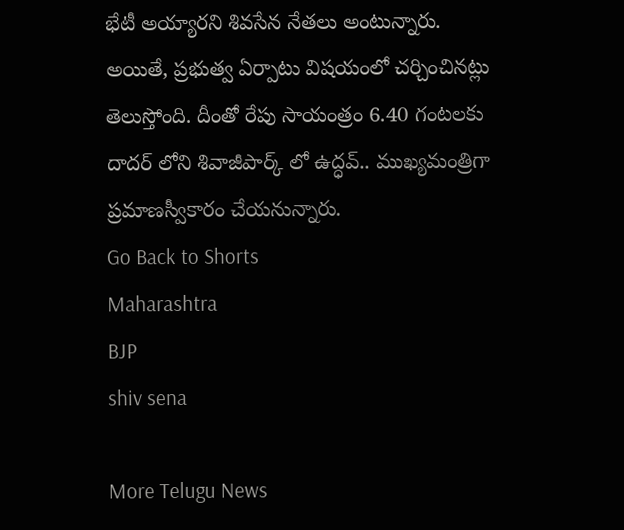భేటీ అయ్యారని శివసేన నేతలు అంటున్నారు. అయితే, ప్రభుత్వ ఏర్పాటు విషయంలో చర్చించినట్లు తెలుస్తోంది. దీంతో రేపు సాయంత్రం 6.40 గంటలకు దాదర్ లోని శివాజీపార్క్ లో ఉద్ధవ్.. ముఖ్యమంత్రిగా ప్రమాణస్వీకారం చేయనున్నారు.
Go Back to Shorts
Maharashtra
BJP
shiv sena

More Telugu News